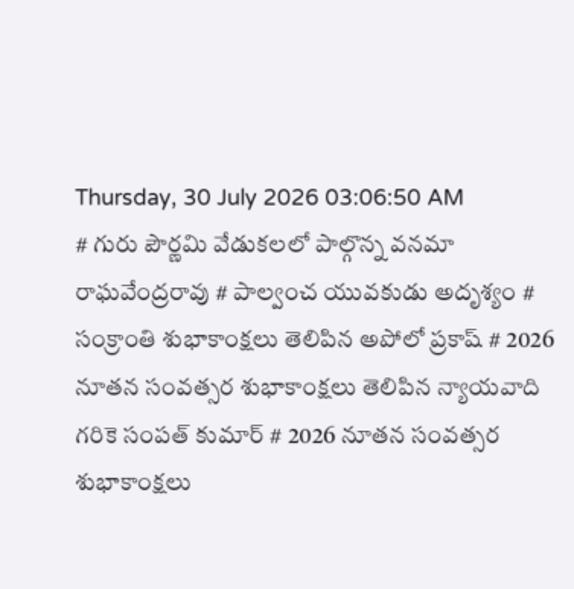Thursday, 30 July 2026 03:06:50 AM
# గురు పౌర్ణమి వేడుకలలో పాల్గొన్న వనమా రాఘవేంద్రరావు # పాల్వంచ యువకుడు అదృశ్యం # సంక్రాంతి శుభాకాంక్షలు తెలిపిన అపోలో ప్రకాష్ # 2026 నూతన సంవత్సర శుభాకాంక్షలు తెలిపిన న్యాయవాది గరికె సంపత్ కుమార్ # 2026 నూతన సంవత్సర శుభాకాంక్షలు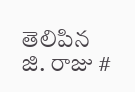తెలిపిన జి. రాజు #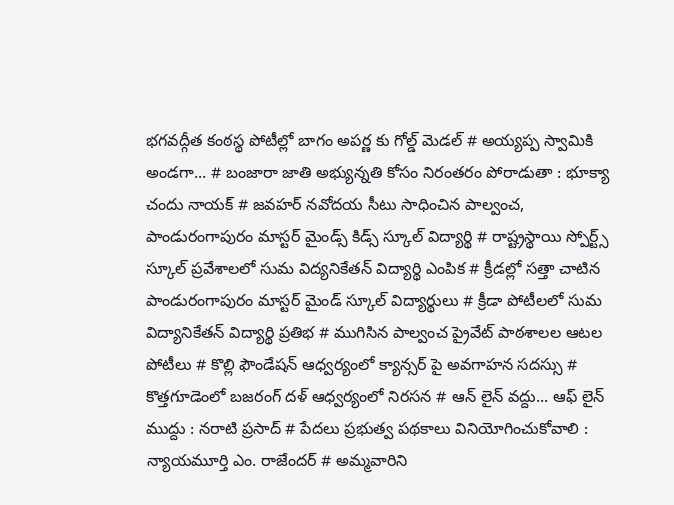భగవద్గీత కంఠస్థ పోటీల్లో బాగం అపర్ణ కు గోల్డ్ మెడల్ # అయ్యప్ప స్వామికి అండగా... # బంజారా జాతి అభ్యున్నతి కోసం నిరంతరం పోరాడుతా : భూక్యా చందు నాయక్ # జవహర్ నవోదయ సీటు సాధించిన పాల్వంచ, పాండురంగాపురం మాస్టర్ మైండ్స్ కిడ్స్ స్కూల్ విద్యార్థి # రాష్ట్రస్థాయి స్పోర్ట్స్ స్కూల్ ప్రవేశాలలో సుమ విద్యనికేతన్ విద్యార్థి ఎంపిక # క్రీడల్లో సత్తా చాటిన పాండురంగాపురం మాస్టర్ మైండ్ స్కూల్ విద్యార్థులు # క్రీడా పోటీలలో సుమ విద్యానికేతన్ విద్యార్థి ప్రతిభ # ముగిసిన పాల్వంచ ప్రైవేట్ పాఠశాలల ఆటల పోటీలు # కొల్లి ఫౌండేషన్ ఆధ్వర్యంలో క్యాన్సర్ పై అవగాహన సదస్సు # కొత్తగూడెంలో బజరంగ్ దళ్ ఆధ్వర్యంలో నిరసన # ఆన్ లైన్ వద్దు... ఆఫ్ లైన్ ముద్దు : నరాటి ప్రసాద్ # పేదలు ప్రభుత్వ పథకాలు వినియోగించుకోవాలి : న్యాయమూర్తి ఎం. రాజేందర్ # అమ్మవారిని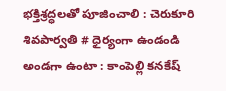భక్తిశ్రద్ధలతో పూజించాలి : చెరుకూరి శివపార్వతి # ధైర్యంగా ఉండండి అండగా ఉంటా : కాంపెల్లి కనకేష్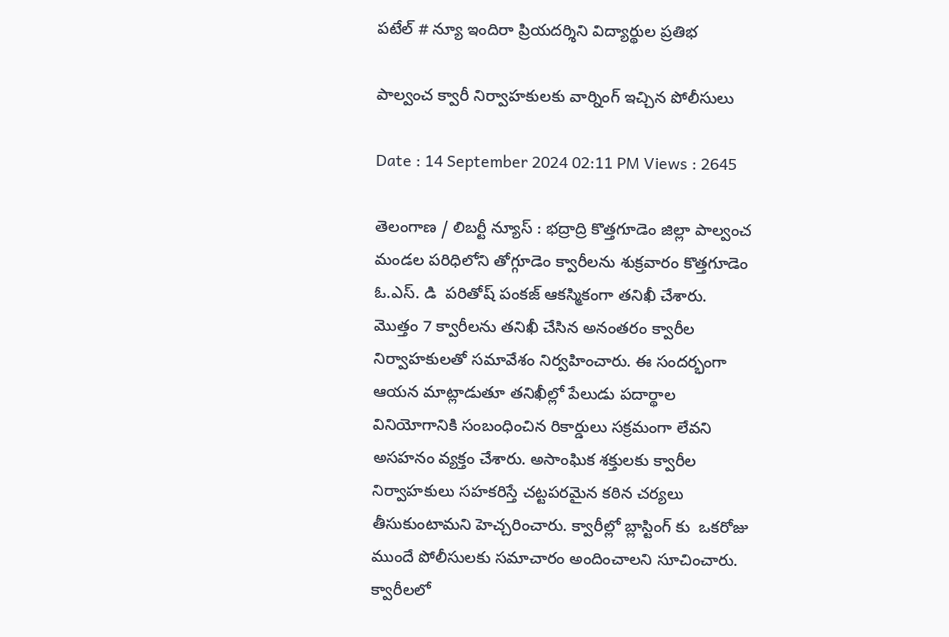పటేల్ # న్యూ ఇందిరా ప్రియదర్శిని విద్యార్థుల ప్రతిభ

పాల్వంచ క్వారీ నిర్వాహకులకు వార్నింగ్ ఇచ్చిన పోలీసులు

Date : 14 September 2024 02:11 PM Views : 2645

తెలంగాణ / లిబర్టీ న్యూస్ : భద్రాద్రి కొత్తగూడెం జిల్లా పాల్వంచ మండల పరిధిలోని తోగ్గూడెం క్వారీలను శుక్రవారం కొత్తగూడెం ఓ.ఎస్. డి  పరితోష్ పంకజ్ ఆకస్మికంగా తనిఖీ చేశారు. మొత్తం 7 క్వారీలను తనిఖీ చేసిన అనంతరం క్వారీల నిర్వాహకులతో సమావేశం నిర్వహించారు. ఈ సందర్భంగా ఆయన మాట్లాడుతూ తనిఖీల్లో పేలుడు పదార్థాల వినియోగానికి సంబంధించిన రికార్డులు సక్రమంగా లేవని అసహనం వ్యక్తం చేశారు. అసాంఘిక శక్తులకు క్వారీల నిర్వాహకులు సహకరిస్తే చట్టపరమైన కఠిన చర్యలు తీసుకుంటామని హెచ్చరించారు. క్వారీల్లో బ్లాస్టింగ్ కు  ఒకరోజు ముందే పోలీసులకు సమాచారం అందించాలని సూచించారు. క్వారీలలో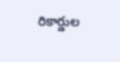రికార్డుల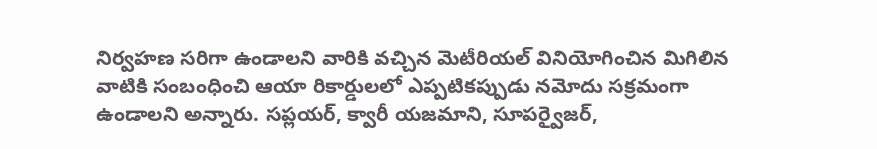నిర్వహణ సరిగా ఉండాలని వారికి వచ్చిన మెటీరియల్ వినియోగించిన మిగిలిన వాటికి సంబంధించి ఆయా రికార్డులలో ఎప్పటికప్పుడు నమోదు సక్రమంగా ఉండాలని అన్నారు. సప్లయర్, క్వారీ యజమాని, సూపర్వైజర్,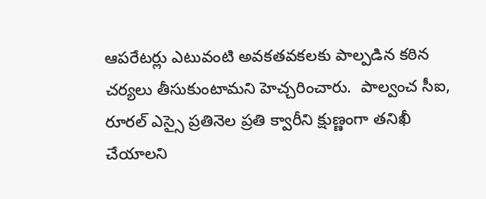ఆపరేటర్లు ఎటువంటి అవకతవకలకు పాల్పడిన కఠిన చర్యలు తీసుకుంటామని హెచ్చరించారు.  పాల్వంచ సీఐ, రూరల్ ఎస్సై ప్రతినెల ప్రతి క్వారీని క్షుణ్ణంగా తనిఖీ చేయాలని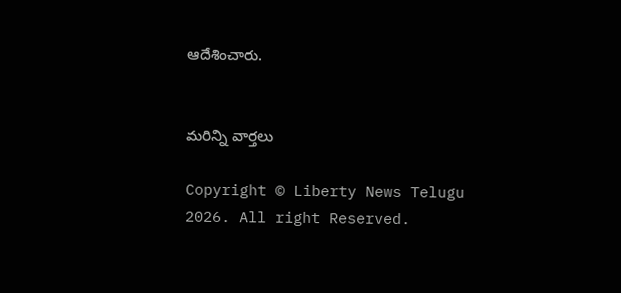ఆదేశించారు.


మరిన్ని వార్తలు

Copyright © Liberty News Telugu 2026. All right Reserved.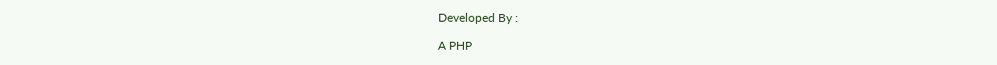Developed By :

A PHP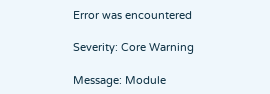Error was encountered

Severity: Core Warning

Message: Module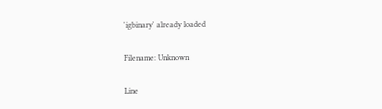'igbinary' already loaded

Filename: Unknown

Line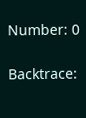Number: 0

Backtrace: